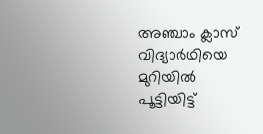അഞ്ചാം ക്ലാസ് വിദ്യാര്‍ഥിയെ മുറിയില്‍ പൂട്ടിയിട്ട്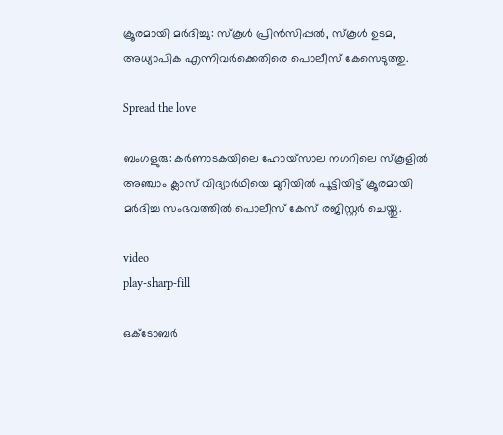ക്രൂരമായി മര്‍ദിച്ചു: സ്‌കൂള്‍ പ്രിന്‍സിപ്പല്‍, സ്‌കൂള്‍ ഉടമ, അധ്യാപിക എന്നിവര്‍ക്കെതിരെ പൊലീസ് കേസെടുത്തു.

Spread the love

ബംഗളുരു: കര്‍ണാടകയിലെ ഹോയ്‌സാല നഗറിലെ സ്‌കൂളില്‍ അഞ്ചാം ക്ലാസ് വിദ്യാര്‍ഥിയെ മുറിയില്‍ പൂട്ടിയിട്ട് ക്രൂരമായി മര്‍ദിച്ച സംഭവത്തില്‍ പൊലീസ് കേസ് രജിസ്റ്റർ ചെയ്തു.

video
play-sharp-fill

ഒക്ടോബര്‍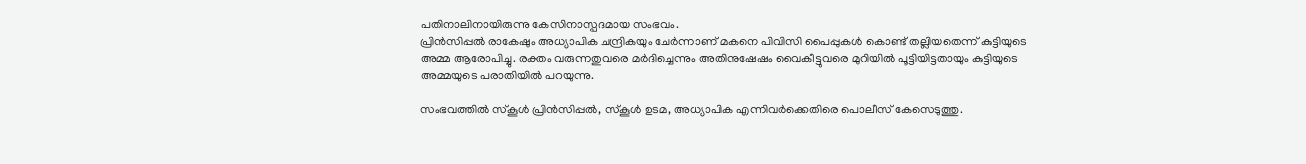പതിനാലിനായിരുന്നു കേസിനാസ്പദമായ സംഭവം.
പ്രിന്‍സിപ്പല്‍ രാകേഷും അധ്യാപിക ചന്ദ്രികയും ചേര്‍ന്നാണ് മകനെ പിവിസി പൈപ്പുകള്‍ കൊണ്ട് തല്ലിയതെന്ന് കുട്ടിയുടെ അമ്മ ആരോപിച്ചു. രക്തം വരുന്നതുവരെ മര്‍ദിച്ചെന്നും അതിനുഷേഷം വൈകീട്ടുവരെ മുറിയില്‍ പൂട്ടിയിട്ടതായും കുട്ടിയുടെ അമ്മയുടെ പരാതിയില്‍ പറയുന്നു.

സംഭവത്തില്‍ സ്‌കൂള്‍ പ്രിന്‍സിപ്പല്‍, സ്‌കൂള്‍ ഉടമ, അധ്യാപിക എന്നിവര്‍ക്കെതിരെ പൊലീസ് കേസെടുത്തു.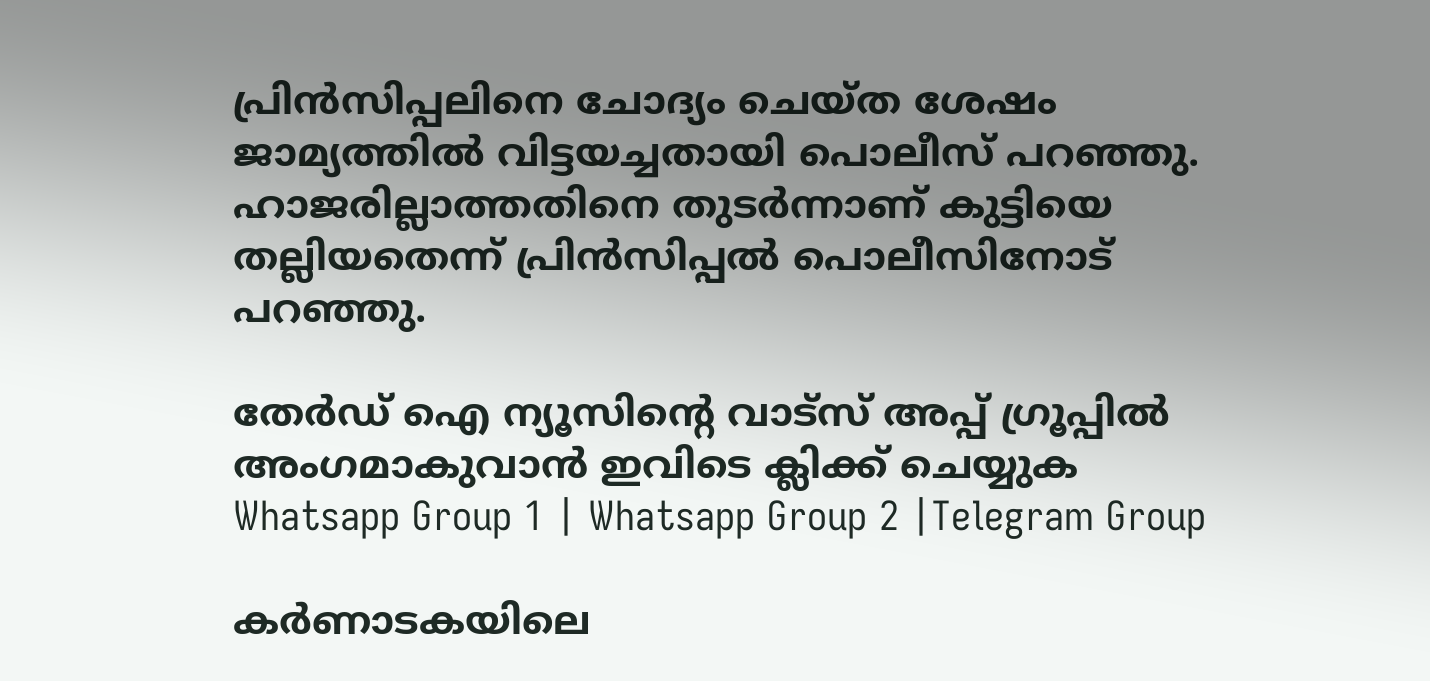പ്രിന്‍സിപ്പലിനെ ചോദ്യം ചെയ്ത ശേഷം ജാമ്യത്തില്‍ വിട്ടയച്ചതായി പൊലീസ് പറഞ്ഞു. ഹാജരില്ലാത്തതിനെ തുടര്‍ന്നാണ് കുട്ടിയെ തല്ലിയതെന്ന് പ്രിന്‍സിപ്പല്‍ പൊലീസിനോട് പറഞ്ഞു.

തേർഡ് ഐ ന്യൂസിന്റെ വാട്സ് അപ്പ് ഗ്രൂപ്പിൽ അംഗമാകുവാൻ ഇവിടെ ക്ലിക്ക് ചെയ്യുക
Whatsapp Group 1 | Whatsapp Group 2 |Telegram Group

കര്‍ണാടകയിലെ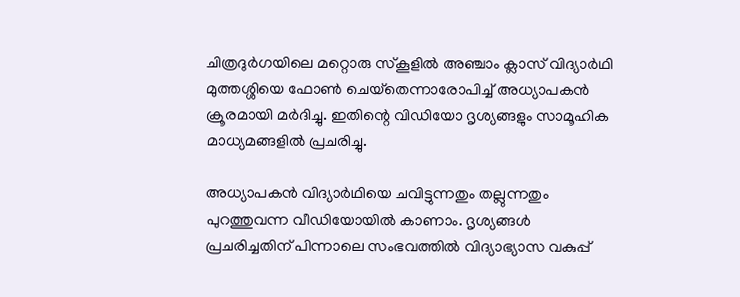ചിത്രദുര്‍ഗയിലെ മറ്റൊരു സ്‌കൂളില്‍ അഞ്ചാം ക്ലാസ് വിദ്യാര്‍ഥി മുത്തശ്ശിയെ ഫോണ്‍ ചെയ്‌തെന്നാരോപിച്ച്‌ അധ്യാപകന്‍ ക്രൂരമായി മര്‍ദിച്ചു. ഇതിന്റെ വിഡിയോ ദൃശ്യങ്ങളും സാമൂഹിക മാധ്യമങ്ങളില്‍ പ്രചരിച്ചു.

അധ്യാപകന്‍ വിദ്യാര്‍ഥിയെ ചവിട്ടുന്നതും തല്ലുന്നതും പുറത്തുവന്ന വീഡിയോയില്‍ കാണാം. ദൃശ്യങ്ങള്‍ പ്രചരിച്ചതിന് പിന്നാലെ സംഭവത്തില്‍ വിദ്യാഭ്യാസ വകുപ്പ്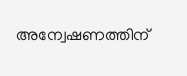അന്വേഷണത്തിന്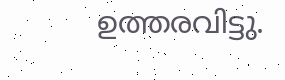ഉത്തരവിട്ടു.